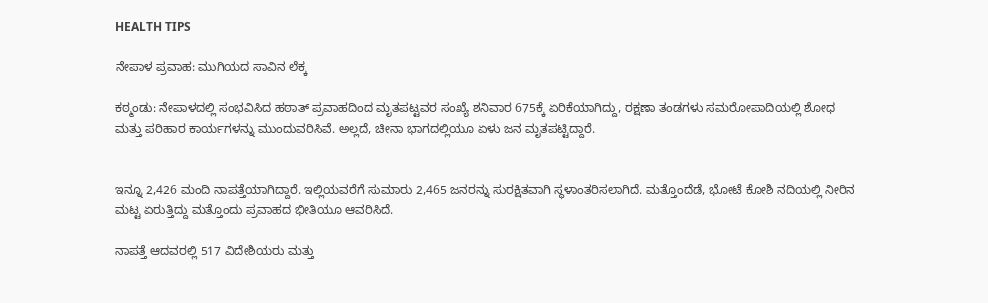HEALTH TIPS

ನೇಪಾಳ ಪ್ರವಾಹ: ಮುಗಿಯದ ಸಾವಿನ ಲೆಕ್ಕ

ಕಠ್ಮಂಡು: ನೇಪಾಳದಲ್ಲಿ ಸಂಭವಿಸಿದ ಹಠಾತ್‌ ಪ್ರವಾಹದಿಂದ ಮೃತಪಟ್ಟವರ ಸಂಖ್ಯೆ ಶನಿವಾರ 675ಕ್ಕೆ ಏರಿಕೆಯಾಗಿದ್ದು, ರಕ್ಷಣಾ ತಂಡಗಳು ಸಮರೋಪಾದಿಯಲ್ಲಿ ಶೋಧ ಮತ್ತು ಪರಿಹಾರ ಕಾರ್ಯಗಳನ್ನು ಮುಂದುವರಿಸಿವೆ. ಅಲ್ಲದೆ, ಚೀನಾ ಭಾಗದಲ್ಲಿಯೂ ಏಳು ಜನ ಮೃತಪಟ್ಟಿದ್ದಾರೆ.


ಇನ್ನೂ 2,426 ಮಂದಿ ನಾಪತ್ತೆಯಾಗಿದ್ದಾರೆ. ಇಲ್ಲಿಯವರೆಗೆ ಸುಮಾರು 2,465 ಜನರನ್ನು ಸುರಕ್ಷಿತವಾಗಿ ಸ್ಥಳಾಂತರಿಸಲಾಗಿದೆ. ಮತ್ತೊಂದೆಡೆ, ಭೋಟೆ ಕೋಶಿ ನದಿಯಲ್ಲಿ ನೀರಿನ ಮಟ್ಟ ಏರುತ್ತಿದ್ದು ಮತ್ತೊಂದು ಪ್ರವಾಹದ ಭೀತಿಯೂ ಆವರಿಸಿದೆ.

ನಾಪತ್ತೆ ಆದವರಲ್ಲಿ 517 ವಿದೇಶಿಯರು ಮತ್ತು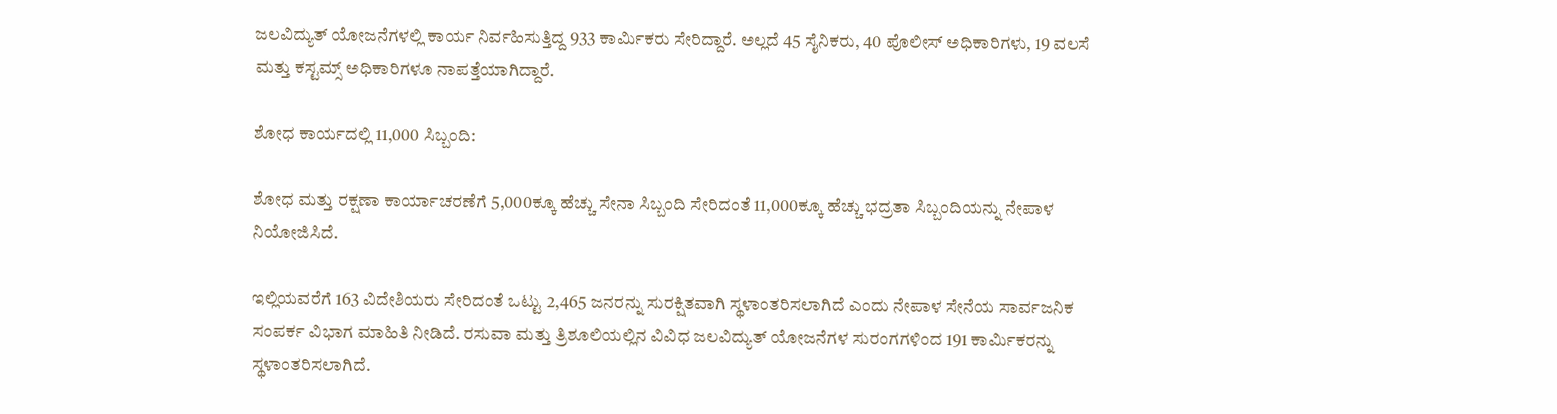ಜಲವಿದ್ಯುತ್‌ ಯೋಜನೆಗಳಲ್ಲಿ ಕಾರ್ಯ ನಿರ್ವಹಿಸುತ್ತಿದ್ದ 933 ಕಾರ್ಮಿಕರು ಸೇರಿದ್ದಾರೆ. ಅಲ್ಲದೆ 45 ಸೈನಿಕರು, 40 ಪೊಲೀಸ್‌ ಅಧಿಕಾರಿಗಳು, 19 ವಲಸೆ ಮತ್ತು ಕಸ್ಟಮ್ಸ್‌ ಅಧಿಕಾರಿಗಳೂ ನಾಪತ್ತೆಯಾಗಿದ್ದಾರೆ.

ಶೋಧ ಕಾರ್ಯದಲ್ಲಿ 11,000 ಸಿಬ್ಬಂದಿ:

ಶೋಧ ಮತ್ತು ರಕ್ಷಣಾ ಕಾರ್ಯಾಚರಣೆಗೆ 5,000ಕ್ಕೂ ಹೆಚ್ಚು ಸೇನಾ ಸಿಬ್ಬಂದಿ ಸೇರಿದಂತೆ 11,000ಕ್ಕೂ ಹೆಚ್ಚು ಭದ್ರತಾ ಸಿಬ್ಬಂದಿಯನ್ನು ನೇಪಾಳ ನಿಯೋಜಿಸಿದೆ.

ಇಲ್ಲಿಯವರೆಗೆ 163 ವಿದೇಶಿಯರು ಸೇರಿದಂತೆ ಒಟ್ಟು 2,465 ಜನರನ್ನು ಸುರಕ್ಷಿತವಾಗಿ ಸ್ಥಳಾಂತರಿಸಲಾಗಿದೆ ಎಂದು ನೇಪಾಳ ಸೇನೆಯ ಸಾರ್ವಜನಿಕ ಸಂಪರ್ಕ ವಿಭಾಗ ಮಾಹಿತಿ ನೀಡಿದೆ. ರಸುವಾ ಮತ್ತು ತ್ರಿಶೂಲಿಯಲ್ಲಿನ ವಿವಿಧ ಜಲವಿದ್ಯುತ್‌ ಯೋಜನೆಗಳ ಸುರಂಗಗಳಿಂದ 191 ಕಾರ್ಮಿಕರನ್ನು ಸ್ಥಳಾಂತರಿಸಲಾಗಿದೆ.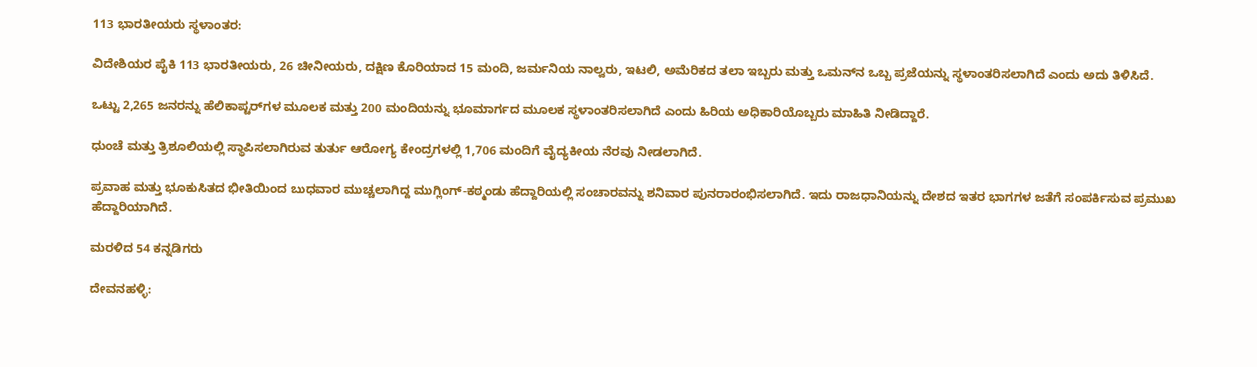113 ಭಾರತೀಯರು ಸ್ಥಳಾಂತರ:

ವಿದೇಶಿಯರ ಪೈಕಿ 113 ಭಾರತೀಯರು, 26 ಚೀನೀಯರು, ದಕ್ಷಿಣ ಕೊರಿಯಾದ 15 ಮಂದಿ, ಜರ್ಮನಿಯ ನಾಲ್ವರು, ಇಟಲಿ, ಅಮೆರಿಕದ ತಲಾ ಇಬ್ಬರು ಮತ್ತು ಒಮನ್‌ನ ಒಬ್ಬ ಪ್ರಜೆಯನ್ನು ಸ್ಥಳಾಂತರಿಸಲಾಗಿದೆ ಎಂದು ಅದು ತಿಳಿಸಿದೆ.

ಒಟ್ಟು 2,265 ಜನರನ್ನು ಹೆಲಿಕಾಪ್ಟರ್‌ಗಳ ಮೂಲಕ ಮತ್ತು 200 ಮಂದಿಯನ್ನು ಭೂಮಾರ್ಗದ ಮೂಲಕ ಸ್ಥಳಾಂತರಿಸಲಾಗಿದೆ ಎಂದು ಹಿರಿಯ ಅಧಿಕಾರಿಯೊಬ್ಬರು ಮಾಹಿತಿ ನೀಡಿದ್ದಾರೆ.

ಧುಂಚೆ ಮತ್ತು ತ್ರಿಶೂಲಿಯಲ್ಲಿ ಸ್ಥಾಪಿಸಲಾಗಿರುವ ತುರ್ತು ಆರೋಗ್ಯ ಕೇಂದ್ರಗಳಲ್ಲಿ 1,706 ಮಂದಿಗೆ ವೈದ್ಯಕೀಯ ನೆರವು ನೀಡಲಾಗಿದೆ.

ಪ್ರವಾಹ ಮತ್ತು ಭೂಕುಸಿತದ ಭೀತಿಯಿಂದ ಬುಧವಾರ ಮುಚ್ಚಲಾಗಿದ್ದ ಮುಗ್ಲಿಂಗ್‌-ಕಠ್ಮಂಡು ಹೆದ್ದಾರಿಯಲ್ಲಿ ಸಂಚಾರವನ್ನು ಶನಿವಾರ ಪುನರಾರಂಭಿಸಲಾಗಿದೆ. ಇದು ರಾಜಧಾನಿಯನ್ನು ದೇಶದ ಇತರ ಭಾಗಗಳ ಜತೆಗೆ ಸಂಪರ್ಕಿಸುವ ಪ್ರಮುಖ ಹೆದ್ದಾರಿಯಾಗಿದೆ.

ಮರಳಿದ 54 ಕನ್ನಡಿಗರು

ದೇವನಹಳ್ಳಿ: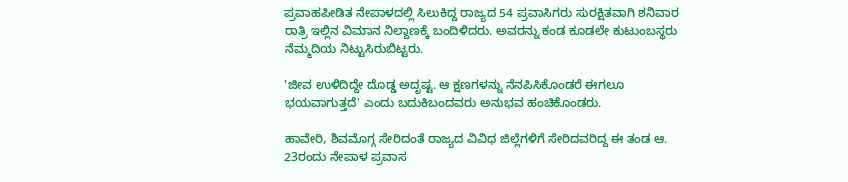ಪ್ರವಾಹಪೀಡಿತ ನೇಪಾಳದಲ್ಲಿ ಸಿಲುಕಿದ್ದ ರಾಜ್ಯದ 54 ಪ್ರವಾಸಿಗರು ಸುರಕ್ಷಿತವಾಗಿ ಶನಿವಾರ ರಾತ್ರಿ ಇಲ್ಲಿನ ವಿಮಾನ ನಿಲ್ದಾಣಕ್ಕೆ ಬಂದಿಳಿದರು. ಅವರನ್ನು ಕಂಡ ಕೂಡಲೇ ಕುಟುಂಬಸ್ಥರು ನೆಮ್ಮದಿಯ ನಿಟ್ಟುಸಿರುಬಿಟ್ಟರು.

'ಜೀವ ಉಳಿದಿದ್ದೇ ದೊಡ್ಡ ಅದೃಷ್ಟ. ಆ ಕ್ಷಣಗಳನ್ನು ನೆನಪಿಸಿಕೊಂಡರೆ ಈಗಲೂ ಭಯವಾಗುತ್ತದೆ' ಎಂದು ಬದುಕಿಬಂದವರು ಅನುಭವ ಹಂಚಿಕೊಂಡರು.

ಹಾವೇರಿ, ಶಿವಮೊಗ್ಗ ಸೇರಿದಂತೆ ರಾಜ್ಯದ ವಿವಿಧ ಜಿಲ್ಲೆಗಳಿಗೆ ಸೇರಿದವರಿದ್ದ ಈ ತಂಡ ಆ. 23ರಂದು ನೇಪಾಳ ಪ್ರವಾಸ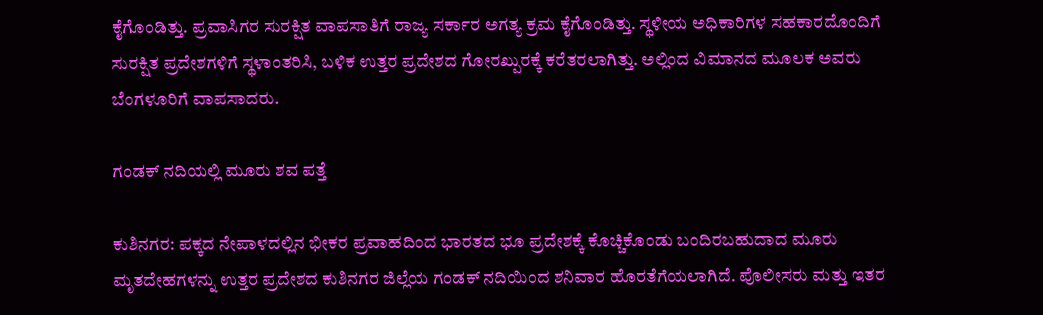ಕೈಗೊಂಡಿತ್ತು. ಪ್ರವಾಸಿಗರ ಸುರಕ್ಷಿತ ವಾಪಸಾತಿಗೆ ರಾಜ್ಯ ಸರ್ಕಾರ ಅಗತ್ಯ ಕ್ರಮ ಕೈಗೊಂಡಿತ್ತು. ಸ್ಥಳೀಯ ಅಧಿಕಾರಿಗಳ ಸಹಕಾರದೊಂದಿಗೆ ಸುರಕ್ಷಿತ ಪ್ರದೇಶಗಳಿಗೆ ಸ್ಥಳಾಂತರಿಸಿ, ಬಳಿಕ ಉತ್ತರ ಪ್ರದೇಶದ ಗೋರಖ್ಪುರಕ್ಕೆ ಕರೆತರಲಾಗಿತ್ತು. ಅಲ್ಲಿಂದ ವಿಮಾನದ ಮೂಲಕ ಅವರು ಬೆಂಗಳೂರಿಗೆ ವಾಪಸಾದರು.

ಗಂಡಕ್‌ ನದಿಯಲ್ಲಿ ಮೂರು ಶವ ಪತ್ತೆ

ಕುಶಿನಗರ: ಪಕ್ಕದ ನೇಪಾಳದಲ್ಲಿನ ಭೀಕರ ಪ್ರವಾಹದಿಂದ ಭಾರತದ ಭೂ ಪ್ರದೇಶಕ್ಕೆ ಕೊಚ್ಚಿಕೊಂಡು ಬಂದಿರಬಹುದಾದ ಮೂರು ಮೃತದೇಹಗಳನ್ನು ಉತ್ತರ ಪ್ರದೇಶದ ಕುಶಿನಗರ ಜಿಲ್ಲೆಯ ಗಂಡಕ್‌ ನದಿಯಿಂದ ಶನಿವಾರ ಹೊರತೆಗೆಯಲಾಗಿದೆ. ಪೊಲೀಸರು ಮತ್ತು ಇತರ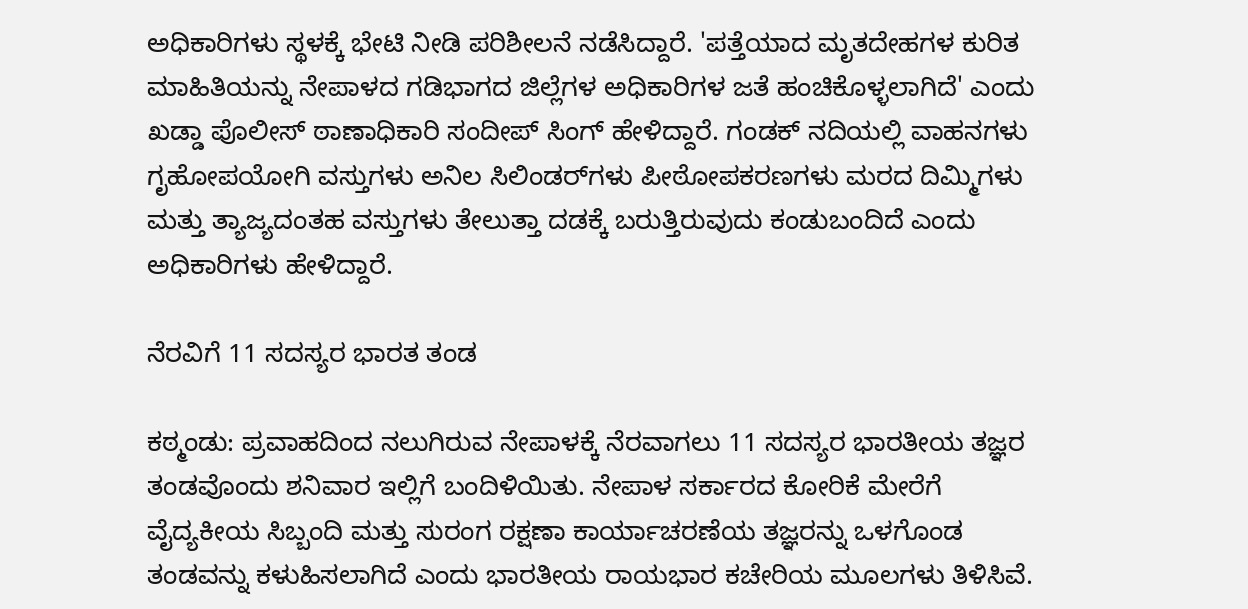ಅಧಿಕಾರಿಗಳು ಸ್ಥಳಕ್ಕೆ ಭೇಟಿ ನೀಡಿ ಪರಿಶೀಲನೆ ನಡೆಸಿದ್ದಾರೆ. 'ಪತ್ತೆಯಾದ ಮೃತದೇಹಗಳ ಕುರಿತ ಮಾಹಿತಿಯನ್ನು ನೇಪಾಳದ ಗಡಿಭಾಗದ ಜಿಲ್ಲೆಗಳ ಅಧಿಕಾರಿಗಳ ಜತೆ ಹಂಚಿಕೊಳ್ಳಲಾಗಿದೆ' ಎಂದು ಖಡ್ಡಾ ಪೊಲೀಸ್‌ ಠಾಣಾಧಿಕಾರಿ ಸಂದೀಪ್‌ ಸಿಂಗ್‌ ಹೇಳಿದ್ದಾರೆ. ಗಂಡಕ್‌ ನದಿಯಲ್ಲಿ ವಾಹನಗಳು ಗೃಹೋಪಯೋಗಿ ವಸ್ತುಗಳು ಅನಿಲ‍ ಸಿಲಿಂಡರ್‌ಗಳು ಪೀಠೋಪಕರಣಗಳು ಮರದ ದಿಮ್ಮಿಗಳು ಮತ್ತು ತ್ಯಾಜ್ಯದಂತಹ ವಸ್ತುಗಳು ತೇಲುತ್ತಾ ದಡಕ್ಕೆ ಬರುತ್ತಿರುವುದು ಕಂಡುಬಂದಿದೆ ಎಂದು ಅಧಿಕಾರಿಗಳು ಹೇಳಿದ್ದಾರೆ.

ನೆರವಿಗೆ 11 ಸದಸ್ಯರ ಭಾರತ ತಂಡ

ಕಠ್ಮಂಡು: ಪ್ರವಾಹದಿಂದ ನಲುಗಿರುವ ನೇಪಾಳಕ್ಕೆ ನೆರವಾಗಲು 11 ಸದಸ್ಯರ ಭಾರತೀಯ ತಜ್ಞರ ತಂಡವೊಂದು ಶನಿವಾರ ಇಲ್ಲಿಗೆ ಬಂದಿಳಿಯಿತು. ನೇಪಾಳ ಸರ್ಕಾರದ ಕೋರಿಕೆ ಮೇರೆಗೆ ವೈದ್ಯಕೀಯ ಸಿಬ್ಬಂದಿ ಮತ್ತು ಸುರಂಗ ರಕ್ಷಣಾ ಕಾರ್ಯಾಚರಣೆಯ ತಜ್ಞರನ್ನು ಒಳಗೊಂಡ ತಂಡವನ್ನು ಕಳುಹಿಸಲಾಗಿದೆ ಎಂದು ಭಾರತೀಯ ರಾಯಭಾರ ಕಚೇರಿಯ ಮೂಲಗಳು ತಿಳಿಸಿವೆ.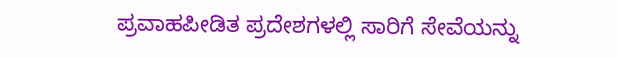ಪ್ರವಾಹಪೀಡಿತ ಪ್ರದೇಶಗಳಲ್ಲಿ ಸಾರಿಗೆ ಸೇವೆಯನ್ನು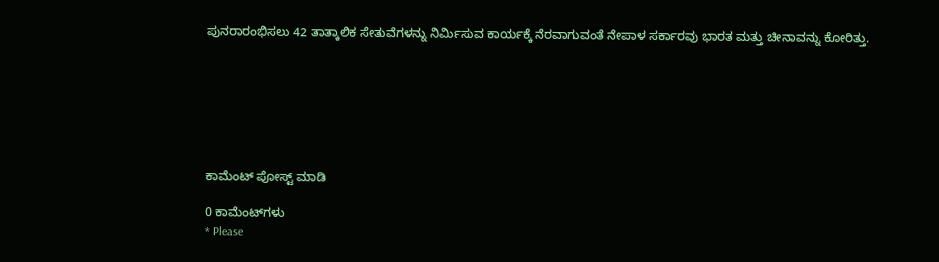ಪುನರಾರಂಭಿಸಲು 42 ತಾತ್ಕಾಲಿಕ ಸೇತುವೆಗಳನ್ನು ನಿರ್ಮಿಸುವ ಕಾರ್ಯಕ್ಕೆ ನೆರವಾಗುವಂತೆ ನೇಪಾಳ ಸರ್ಕಾರವು ಭಾರತ ಮತ್ತು ಚೀನಾವನ್ನು ಕೋರಿತ್ತು.







ಕಾಮೆಂಟ್‌‌ ಪೋಸ್ಟ್‌ ಮಾಡಿ

0 ಕಾಮೆಂಟ್‌ಗಳು
* Please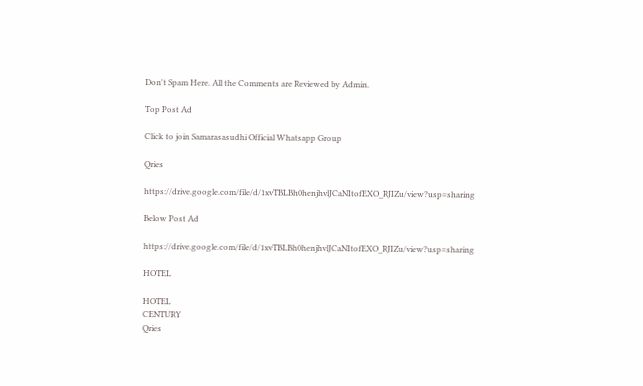Don't Spam Here. All the Comments are Reviewed by Admin.

Top Post Ad

Click to join Samarasasudhi Official Whatsapp Group

Qries

https://drive.google.com/file/d/1xvTBLBh0henjhvlJCaNItofEXO_RJIZu/view?usp=sharing

Below Post Ad

https://drive.google.com/file/d/1xvTBLBh0henjhvlJCaNItofEXO_RJIZu/view?usp=sharing

HOTEL

HOTEL
CENTURY
Qries